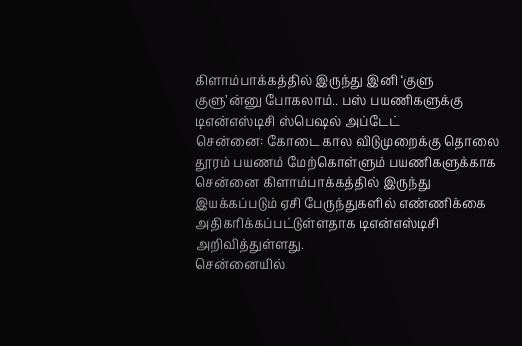கிளாம்பாக்கத்தில் இருந்து இனி ‘குளு குளு’ன்னு போகலாம்.. பஸ் பயணிகளுக்கு டிஎன்எஸ்டிசி ஸ்பெஷல் அப்டேட்
சென்னை: கோடை கால விடுமுறைக்கு தொலை தூரம் பயணம் மேற்கொள்ளும் பயணிகளுக்காக சென்னை கிளாம்பாக்கத்தில் இருந்து இயக்கப்படும் ஏசி பேருந்துகளில் எண்ணிக்கை அதிகரிக்கப்பட்டுள்ளதாக டிஎன்எஸ்டிசி அறிவித்துள்ளது.
சென்னையில்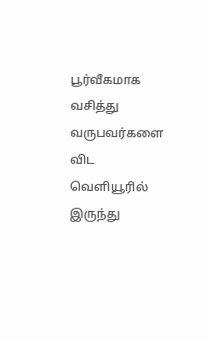பூர்வீகமாக வசித்து வருபவர்களை விட வெளியூரில் இருந்து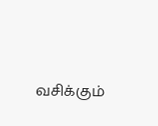வசிக்கும்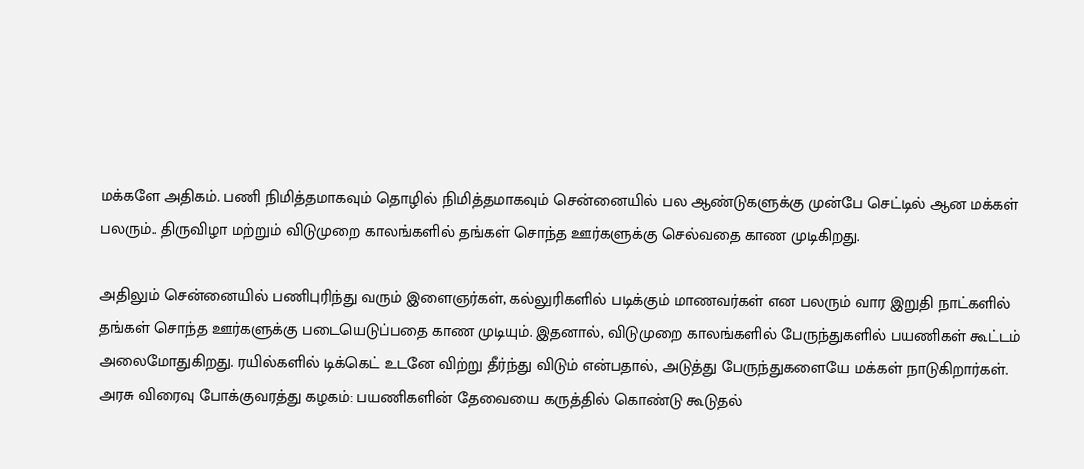மக்களே அதிகம். பணி நிமித்தமாகவும் தொழில் நிமித்தமாகவும் சென்னையில் பல ஆண்டுகளுக்கு முன்பே செட்டில் ஆன மக்கள் பலரும்.. திருவிழா மற்றும் விடுமுறை காலங்களில் தங்கள் சொந்த ஊர்களுக்கு செல்வதை காண முடிகிறது.

அதிலும் சென்னையில் பணிபுரிந்து வரும் இளைஞர்கள், கல்லுரிகளில் படிக்கும் மாணவர்கள் என பலரும் வார இறுதி நாட்களில் தங்கள் சொந்த ஊர்களுக்கு படையெடுப்பதை காண முடியும். இதனால், விடுமுறை காலங்களில் பேருந்துகளில் பயணிகள் கூட்டம் அலைமோதுகிறது. ரயில்களில் டிக்கெட் உடனே விற்று தீர்ந்து விடும் என்பதால், அடுத்து பேருந்துகளையே மக்கள் நாடுகிறார்கள்.
அரசு விரைவு போக்குவரத்து கழகம்: பயணிகளின் தேவையை கருத்தில் கொண்டு கூடுதல்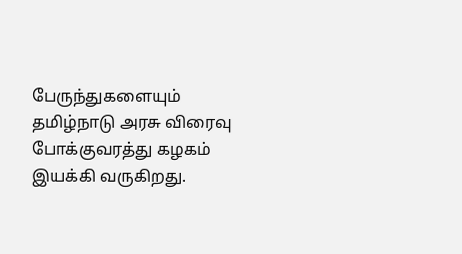பேருந்துகளையும் தமிழ்நாடு அரசு விரைவு போக்குவரத்து கழகம் இயக்கி வருகிறது.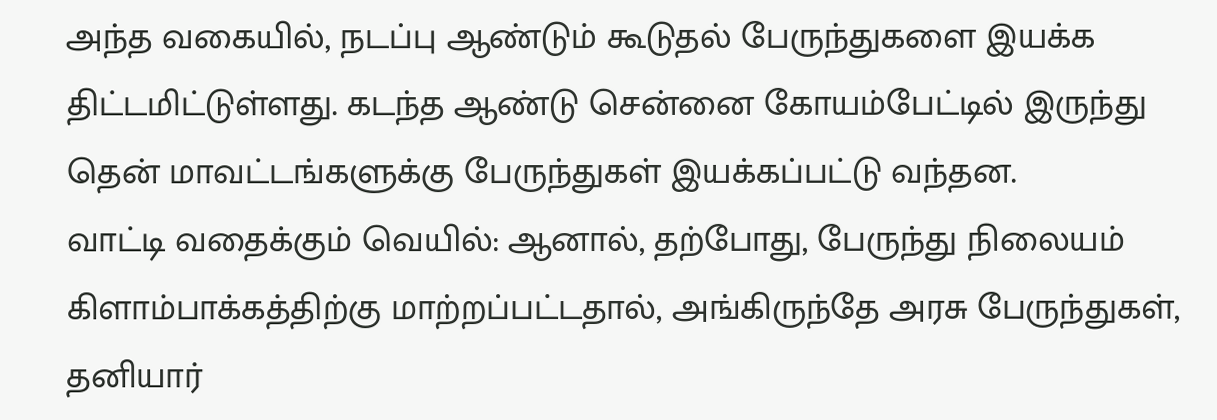அந்த வகையில், நடப்பு ஆண்டும் கூடுதல் பேருந்துகளை இயக்க திட்டமிட்டுள்ளது. கடந்த ஆண்டு சென்னை கோயம்பேட்டில் இருந்து தென் மாவட்டங்களுக்கு பேருந்துகள் இயக்கப்பட்டு வந்தன.
வாட்டி வதைக்கும் வெயில்: ஆனால், தற்போது, பேருந்து நிலையம் கிளாம்பாக்கத்திற்கு மாற்றப்பட்டதால், அங்கிருந்தே அரசு பேருந்துகள், தனியார்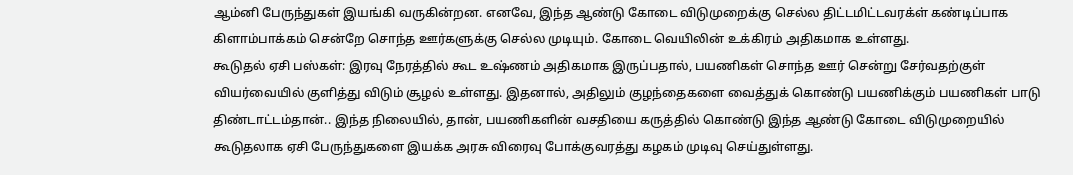ஆம்னி பேருந்துகள் இயங்கி வருகின்றன. எனவே, இந்த ஆண்டு கோடை விடுமுறைக்கு செல்ல திட்டமிட்டவரக்ள் கண்டிப்பாக கிளாம்பாக்கம் சென்றே சொந்த ஊர்களுக்கு செல்ல முடியும். கோடை வெயிலின் உக்கிரம் அதிகமாக உள்ளது.
கூடுதல் ஏசி பஸ்கள்: இரவு நேரத்தில் கூட உஷ்ணம் அதிகமாக இருப்பதால், பயணிகள் சொந்த ஊர் சென்று சேர்வதற்குள் வியர்வையில் குளித்து விடும் சூழல் உள்ளது. இதனால், அதிலும் குழந்தைகளை வைத்துக் கொண்டு பயணிக்கும் பயணிகள் பாடு திண்டாட்டம்தான்.. இந்த நிலையில், தான், பயணிகளின் வசதியை கருத்தில் கொண்டு இந்த ஆண்டு கோடை விடுமுறையில் கூடுதலாக ஏசி பேருந்துகளை இயக்க அரசு விரைவு போக்குவரத்து கழகம் முடிவு செய்துள்ளது.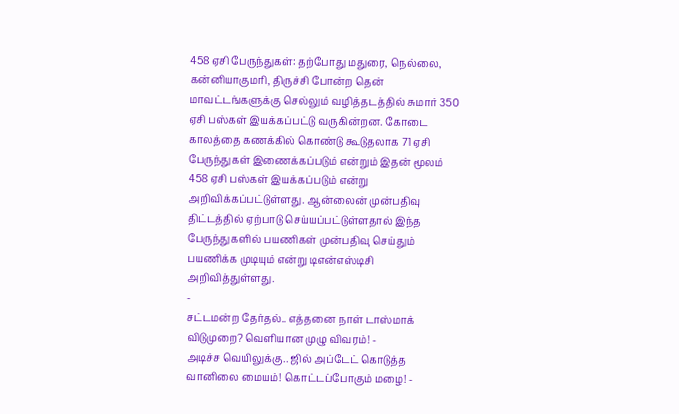458 ஏசி பேருந்துகள்: தற்போது மதுரை, நெல்லை, கன்னியாகுமரி, திருச்சி போன்ற தென் மாவட்டங்களுக்கு செல்லும் வழித்தடத்தில் சுமார் 350 ஏசி பஸ்கள் இயக்கப்பட்டு வருகின்றன. கோடை காலத்தை கணக்கில் கொண்டு கூடுதலாக 71 ஏசி பேருந்துகள் இணைக்கப்படும் என்றும் இதன் மூலம் 458 ஏசி பஸ்கள் இயக்கப்படும் என்று அறிவிக்கப்பட்டுள்ளது. ஆன்லைன் முன்பதிவு திட்டத்தில் ஏற்பாடு செய்யப்பட்டுள்ளதால் இந்த பேருந்துகளில் பயணிகள் முன்பதிவு செய்தும் பயணிக்க முடியும் என்று டிஎன்எஸ்டிசி அறிவித்துள்ளது.
-
சட்டமன்ற தேர்தல்.. எத்தனை நாள் டாஸ்மாக் விடுமுறை? வெளியான முழு விவரம்! -
அடிச்ச வெயிலுக்கு.. ஜில் அப்டேட் கொடுத்த வானிலை மையம்! கொட்டப்போகும் மழை! -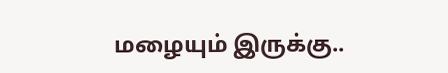மழையும் இருக்கு..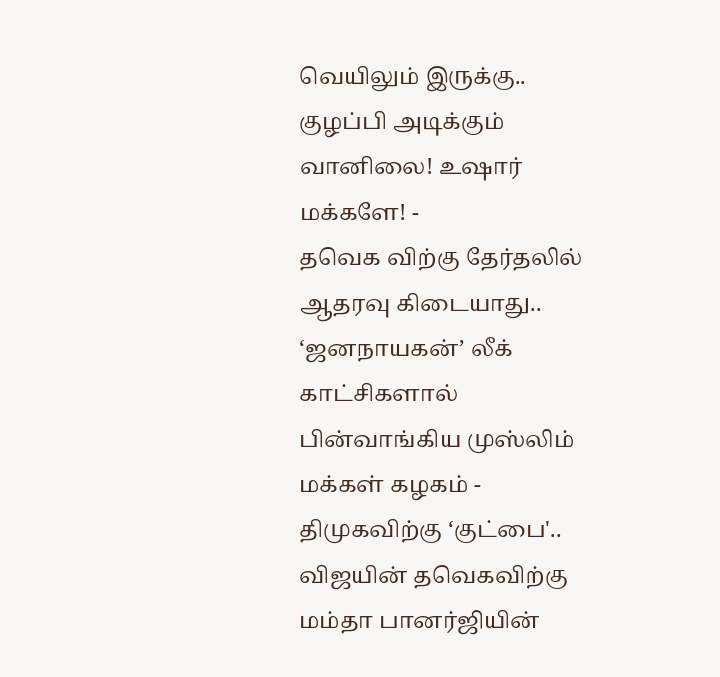வெயிலும் இருக்கு.. குழப்பி அடிக்கும் வானிலை! உஷார் மக்களே! -
தவெக விற்கு தேர்தலில் ஆதரவு கிடையாது.. ‘ஜனநாயகன்’ லீக் காட்சிகளால் பின்வாங்கிய முஸ்லிம் மக்கள் கழகம் -
திமுகவிற்கு ‘குட்பை'.. விஜயின் தவெகவிற்கு மம்தா பானர்ஜியின்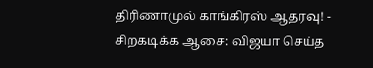திரிணாமுல் காங்கிரஸ் ஆதரவு! -
சிறகடிக்க ஆசை: விஜயா செய்த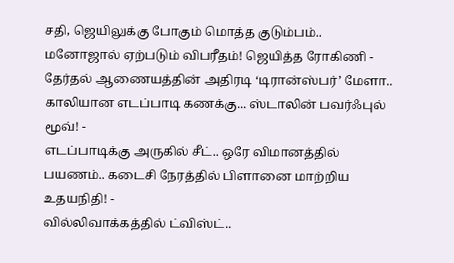சதி, ஜெயிலுக்கு போகும் மொத்த குடும்பம்.. மனோஜால் ஏற்படும் விபரீதம்! ஜெயித்த ரோகிணி -
தேர்தல் ஆணையத்தின் அதிரடி ‘டிரான்ஸ்பர்’ மேளா.. காலியான எடப்பாடி கணக்கு... ஸ்டாலின் பவர்ஃபுல் மூவ்! -
எடப்பாடிக்கு அருகில் சீட்.. ஒரே விமானத்தில் பயணம்.. கடைசி நேரத்தில் பிளானை மாற்றிய உதயநிதி! -
வில்லிவாக்கத்தில் ட்விஸ்ட்..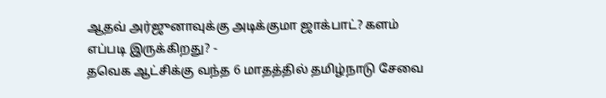ஆதவ் அர்ஜுனாவுக்கு அடிக்குமா ஜாக்பாட்? களம் எப்படி இருக்கிறது? -
தவெக ஆட்சிக்கு வந்த 6 மாதத்தில் தமிழ்நாடு சேவை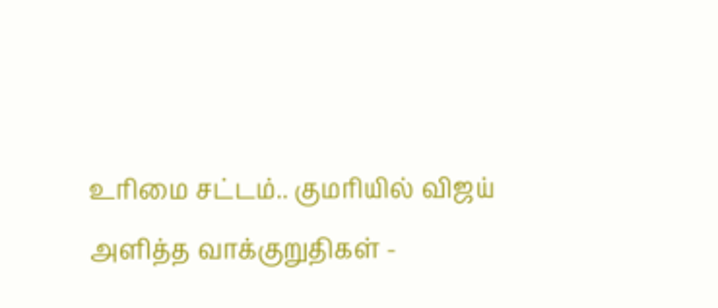உரிமை சட்டம்.. குமரியில் விஜய் அளித்த வாக்குறுதிகள் -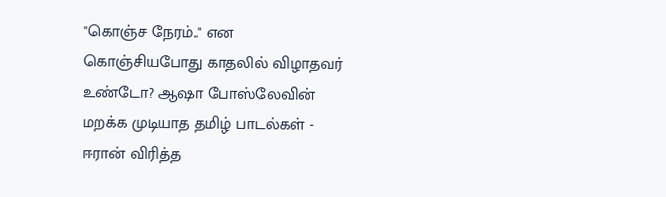"கொஞ்ச நேரம்.." என கொஞ்சியபோது காதலில் விழாதவர் உண்டோ? ஆஷா போஸ்லேவின் மறக்க முடியாத தமிழ் பாடல்கள் -
ஈரான் விரித்த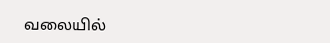வலையில்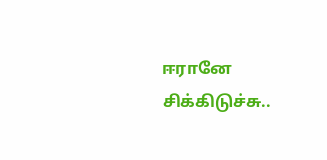ஈரானே சிக்கிடுச்சு..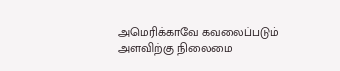அமெரிக்காவே கவலைப்படும் அளவிற்கு நிலைமை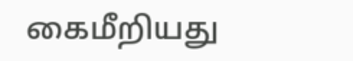கைமீறியது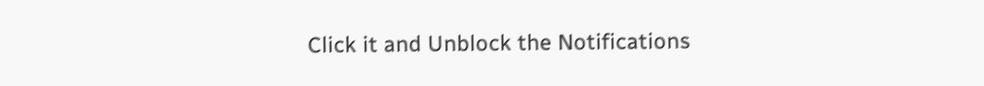Click it and Unblock the Notifications